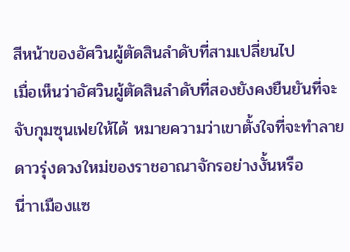สีหน้าของอัศวินผู้ตัดสินลำดับที่สามเปลี่ยนไป
เมื่อเห็นว่าอัศวินผู้ตัดสินลำดับที่สองยังคงยืนยันที่จะจับกุมซุนเฟยให้ได้ หมายความว่าเขาตั้งใจที่จะทำลายดาวรุ่งดวงใหม่ของราชอาณาจักรอย่างงั้นหรือ
นี่าาเมืองแซ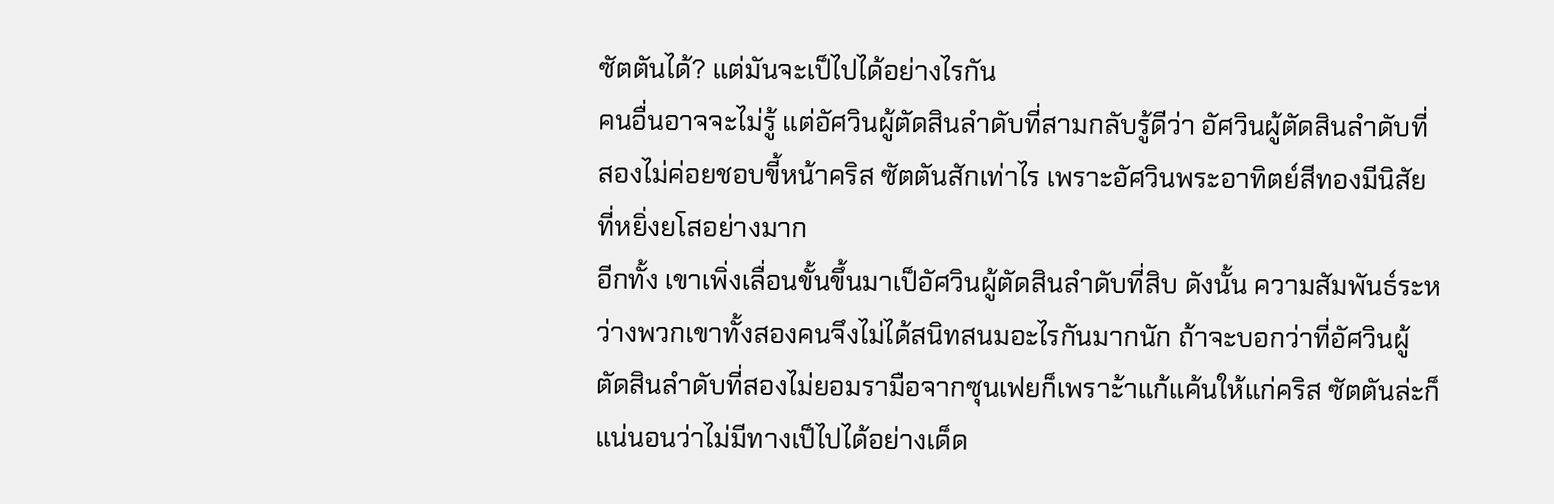ซัตตันได้? แต่มันจะเป็ไปได้อย่างไรกัน
คนอื่นอาจจะไม่รู้ แต่อัศวินผู้ตัดสินลำดับที่สามกลับรู้ดีว่า อัศวินผู้ตัดสินลำดับที่สองไม่ค่อยชอบขี้หน้าคริส ซัตตันสักเท่าไร เพราะอัศวินพระอาทิตย์สีทองมีนิสัยที่หยิ่งยโสอย่างมาก
อีกทั้ง เขาเพิ่งเลื่อนขั้นขึ้นมาเป็อัศวินผู้ตัดสินลำดับที่สิบ ดังนั้น ความสัมพันธ์ระหว่างพวกเขาทั้งสองคนจึงไม่ได้สนิทสนมอะไรกันมากนัก ถ้าจะบอกว่าที่อัศวินผู้ตัดสินลำดับที่สองไม่ยอมรามือจากซุนเฟยก็เพราะ้าแก้แค้นให้แก่คริส ซัตตันล่ะก็ แน่นอนว่าไม่มีทางเป็ไปได้อย่างเด็ด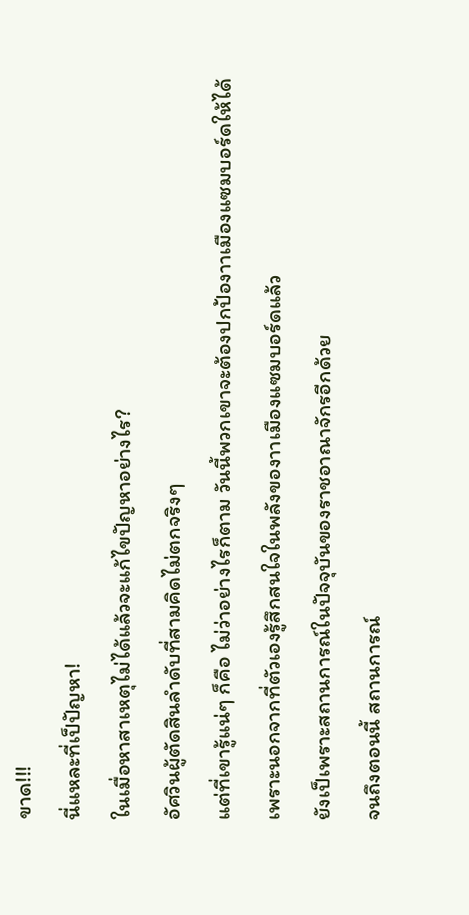ขาด!!!
นี่แหละที่เป็ปัญหา!
ในเมื่อหาสาเหตุไม่ได้แล้วจะแก้ไขปัญหาอย่างไร?
อัศวินผู้ตัดสินลำดับที่สามคิดไม่ตกจริงๆ
แต่ที่เขารู้แน่ๆ ก็คือ ไม่ว่าอย่างไรก็ตาม วันนี้พวกเขาจะต้องปกป้องาาเมืองแซมบอร์ดให้ได้
เพราะนอกจากที่ตัวเองรู้สึกสนใจในพลังของาาเมืองแซมบอร์ดแล้ว
ยังเป็เพราะสถานการณ์ในปัจจุบันของราชอาณาจักรอีกด้วย
จนถึงตอนนี้ สถานการณ์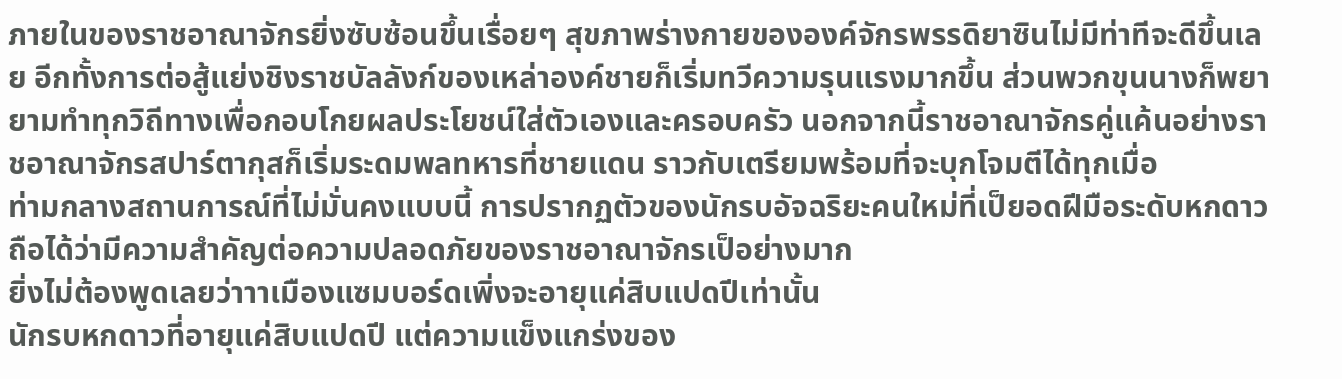ภายในของราชอาณาจักรยิ่งซับซ้อนขึ้นเรื่อยๆ สุขภาพร่างกายขององค์จักรพรรดิยาซินไม่มีท่าทีจะดีขึ้นเลย อีกทั้งการต่อสู้แย่งชิงราชบัลลังก์ของเหล่าองค์ชายก็เริ่มทวีความรุนแรงมากขึ้น ส่วนพวกขุนนางก็พยายามทำทุกวิถีทางเพื่อกอบโกยผลประโยชน์ใส่ตัวเองและครอบครัว นอกจากนี้ราชอาณาจักรคู่แค้นอย่างราชอาณาจักรสปาร์ตากุสก็เริ่มระดมพลทหารที่ชายแดน ราวกับเตรียมพร้อมที่จะบุกโจมตีได้ทุกเมื่อ
ท่ามกลางสถานการณ์ที่ไม่มั่นคงแบบนี้ การปรากฏตัวของนักรบอัจฉริยะคนใหม่ที่เป็ยอดฝีมือระดับหกดาว ถือได้ว่ามีความสำคัญต่อความปลอดภัยของราชอาณาจักรเป็อย่างมาก
ยิ่งไม่ต้องพูดเลยว่าาาเมืองแซมบอร์ดเพิ่งจะอายุแค่สิบแปดปีเท่านั้น
นักรบหกดาวที่อายุแค่สิบแปดปี แต่ความแข็งแกร่งของ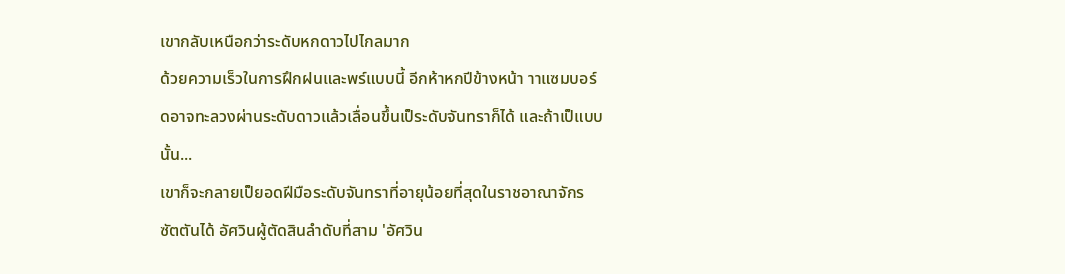เขากลับเหนือกว่าระดับหกดาวไปไกลมาก
ด้วยความเร็วในการฝึกฝนและพร์แบบนี้ อีกห้าหกปีข้างหน้า าาแซมบอร์ดอาจทะลวงผ่านระดับดาวแล้วเลื่อนขึ้นเป็ระดับจันทราก็ได้ และถ้าเป็แบบนั้น...
เขาก็จะกลายเป็ยอดฝีมือระดับจันทราที่อายุน้อยที่สุดในราชอาณาจักร
ซัตตันได้ อัศวินผู้ตัดสินลำดับที่สาม 'อัศวิน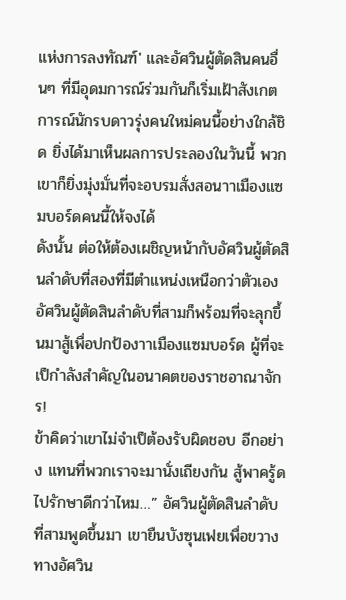แห่งการลงทัณฑ์' และอัศวินผู้ตัดสินคนอื่นๆ ที่มีอุดมการณ์ร่วมกันก็เริ่มเฝ้าสังเกตการณ์นักรบดาวรุ่งคนใหม่คนนี้อย่างใกล้ชิด ยิ่งได้มาเห็นผลการประลองในวันนี้ พวกเขาก็ยิ่งมุ่งมั่นที่จะอบรมสั่งสอนาาเมืองแซมบอร์ดคนนี้ให้จงได้
ดังนั้น ต่อให้ต้องเผชิญหน้ากับอัศวินผู้ตัดสินลำดับที่สองที่มีตำแหน่งเหนือกว่าตัวเอง อัศวินผู้ตัดสินลำดับที่สามก็พร้อมที่จะลุกขึ้นมาสู้เพื่อปกป้องาาเมืองแซมบอร์ด ผู้ที่จะเป็กำลังสำคัญในอนาคตของราชอาณาจักร!
ข้าคิดว่าเขาไม่จำเป็ต้องรับผิดชอบ อีกอย่าง แทนที่พวกเราจะมานั่งเถียงกัน สู้พาครู้ดไปรักษาดีกว่าไหม…” อัศวินผู้ตัดสินลำดับที่สามพูดขึ้นมา เขายืนบังซุนเฟยเพื่อขวางทางอัศวิน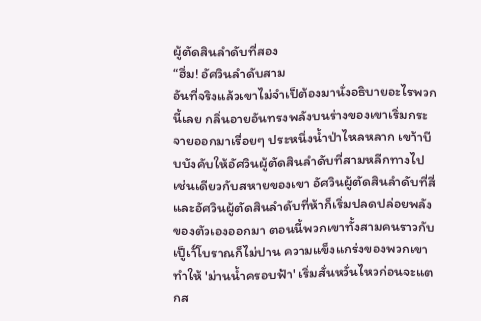ผู้ตัดสินลำดับที่สอง
“ฮึ่ม! อัศวินลำดับสาม
อันที่จริงแล้วเขาไม่จำเป็ต้องมานั่งอธิบายอะไรพวกนี้เลย กลิ่นอายอันทรงพลังบนร่างของเขาเริ่มกระจายออกมาเรื่อยๆ ประหนึ่งน้ำป่าไหลหลาก เขา้าบีบบังคับให้อัศวินผู้ตัดสินลำดับที่สามหลีกทางไป เช่นเดียวกับสหายของเขา อัศวินผู้ตัดสินลำดับที่สี่และอัศวินผู้ตัดสินลำดับที่ห้าก็เริ่มปลดปล่อยพลังของตัวเองออกมา ตอนนี้พวกเขาทั้งสามคนราวกับเป็ูเาั์โบราณก็ไม่ปาน ความแข็งแกร่งของพวกเขาทำให้ 'ม่านน้ำครอบฟ้า' เริ่มสั่นหวั่นไหวก่อนจะแตกส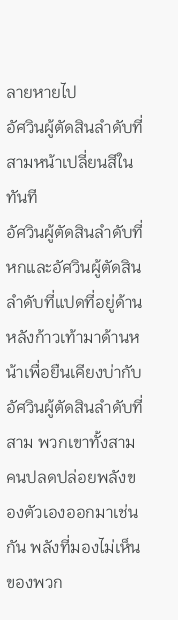ลายหายไป
อัศวินผู้ตัดสินลำดับที่สามหน้าเปลี่ยนสีในทันที
อัศวินผู้ตัดสินลำดับที่หกและอัศวินผู้ตัดสินลำดับที่แปดที่อยู่ด้านหลังก้าวเท้ามาด้านหน้าเพื่อยืนเคียงบ่ากับอัศวินผู้ตัดสินลำดับที่สาม พวกเขาทั้งสามคนปลดปล่อยพลังของตัวเองออกมาเช่นกัน พลังที่มองไม่เห็นของพวก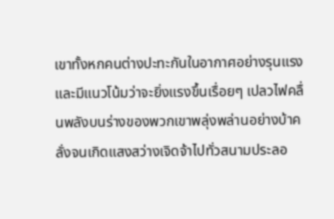เขาทั้งหกคนต่างปะทะกันในอากาศอย่างรุนแรง และมีแนวโน้มว่าจะยิ่งแรงขึ้นเรื่อยๆ เปลวไฟคลื่นพลังบนร่างของพวกเขาพลุ่งพล่านอย่างบ้าคลั่งจนเกิดแสงสว่างเจิดจ้าไปทั่วสนามประลอ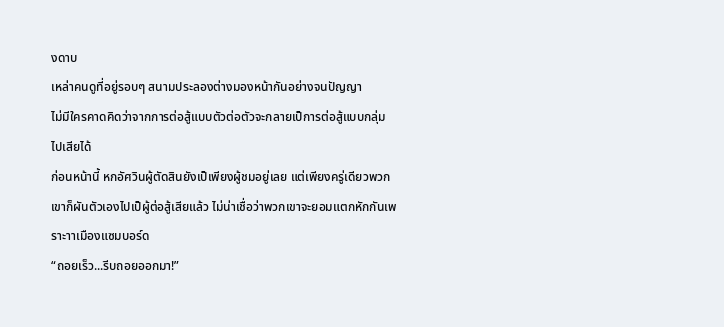งดาบ
เหล่าคนดูที่อยู่รอบๆ สนามประลองต่างมองหน้ากันอย่างจนปัญญา
ไม่มีใครคาดคิดว่าจากการต่อสู้แบบตัวต่อตัวจะกลายเป็การต่อสู้แบบกลุ่มไปเสียได้
ก่อนหน้านี้ หกอัศวินผู้ตัดสินยังเป็เพียงผู้ชมอยู่เลย แต่เพียงครู่เดียวพวกเขาก็ผันตัวเองไปเป็ผู้ต่อสู้เสียแล้ว ไม่น่าเชื่อว่าพวกเขาจะยอมแตกหักกันเพราะาาเมืองแซมบอร์ด
“ถอยเร็ว...รีบถอยออกมา!”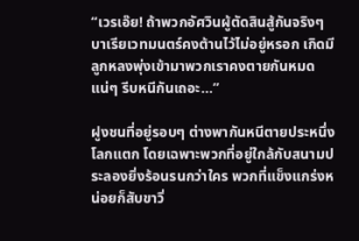“เวรเอ๊ย! ถ้าพวกอัศวินผู้ตัดสินสู้กันจริงๆ บาเรียเวทมนตร์คงต้านไว้ไม่อยู่หรอก เกิดมีลูกหลงพุ่งเข้ามาพวกเราคงตายกันหมดแน่ๆ รีบหนีกันเถอะ…”

ฝูงชนที่อยู่รอบๆ ต่างพากันหนีตายประหนึ่งโลกแตก โดยเฉพาะพวกที่อยู่ใกล้กับสนามประลองยิ่งร้อนรนกว่าใคร พวกที่แข็งแกร่งหน่อยก็สับขาวิ่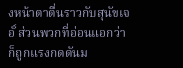งหน้าตาตื่นราวกับสุนัขเจอั์ ส่วนพวกที่อ่อนแอกว่าก็ถูกแรงกดดันม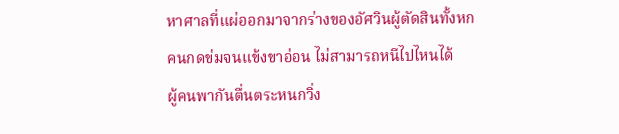หาศาลที่แผ่ออกมาจากร่างของอัศวินผู้ตัดสินทั้งหกคนกดข่มจนแข้งขาอ่อน ไม่สามารถหนีไปไหนได้
ผู้คนพากันตื่นตระหนกวิ่ง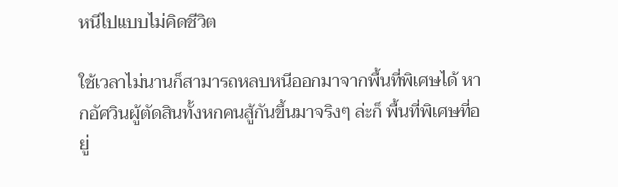หนีไปแบบไม่คิดชีวิต

ใช้เวลาไม่นานก็สามารถหลบหนีออกมาจากพื้นที่พิเศษได้ หากอัศวินผู้ตัดสินทั้งหกคนสู้กันขึ้นมาจริงๆ ล่ะก็ พื้นที่พิเศษที่อยู่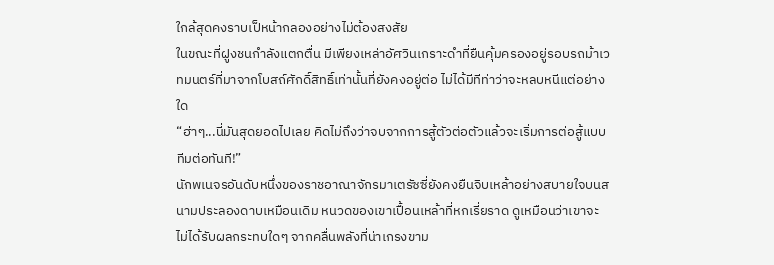ใกล้สุดคงราบเป็หน้ากลองอย่างไม่ต้องสงสัย
ในขณะที่ฝูงชนกำลังแตกตื่น มีเพียงเหล่าอัศวินเกราะดำที่ยืนคุ้มครองอยู่รอบรถม้าเวทมนตร์ที่มาจากโบสถ์ศักดิ์สิทธิ์เท่านั้นที่ยังคงอยู่ต่อ ไม่ได้มีทีท่าว่าจะหลบหนีแต่อย่างใด
“ฮ่าๆ...นี่มันสุดยอดไปเลย คิดไม่ถึงว่าจบจากการสู้ตัวต่อตัวแล้วจะเริ่มการต่อสู้แบบทีมต่อทันที!”
นักพเนจรอันดับหนึ่งของราชอาณาจักรมาเตรัซซี่ยังคงยืนจิบเหล้าอย่างสบายใจบนสนามประลองดาบเหมือนเดิม หนวดของเขาเปื้อนเหล้าที่หกเรี่ยราด ดูเหมือนว่าเขาจะไม่ได้รับผลกระทบใดๆ จากคลื่นพลังที่น่าเกรงขาม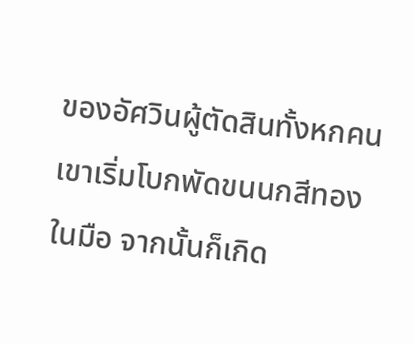ของอัศวินผู้ตัดสินทั้งหกคน เขาเริ่มโบกพัดขนนกสีทองในมือ จากนั้นก็เกิด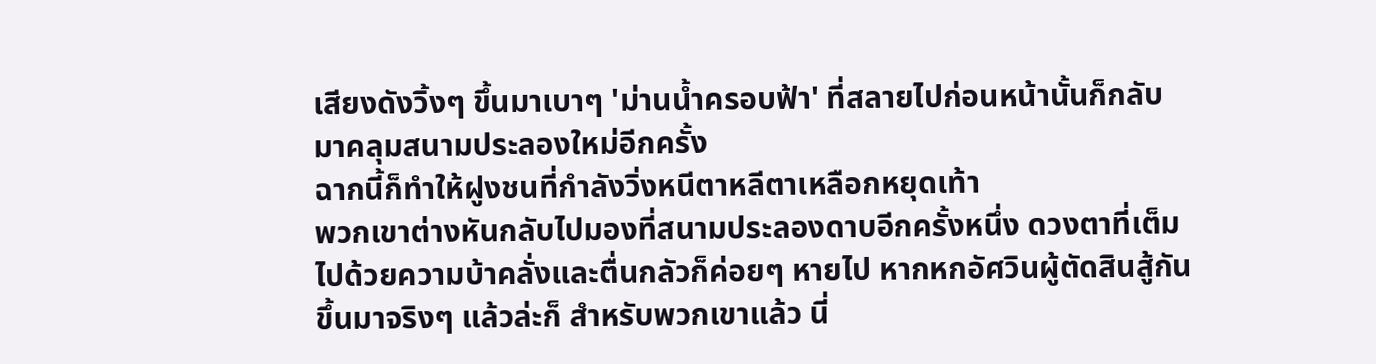เสียงดังวิ้งๆ ขึ้นมาเบาๆ 'ม่านน้ำครอบฟ้า' ที่สลายไปก่อนหน้านั้นก็กลับมาคลุมสนามประลองใหม่อีกครั้ง
ฉากนี้ก็ทำให้ฝูงชนที่กำลังวิ่งหนีตาหลีตาเหลือกหยุดเท้า
พวกเขาต่างหันกลับไปมองที่สนามประลองดาบอีกครั้งหนึ่ง ดวงตาที่เต็มไปด้วยความบ้าคลั่งและตื่นกลัวก็ค่อยๆ หายไป หากหกอัศวินผู้ตัดสินสู้กันขึ้นมาจริงๆ แล้วล่ะก็ สำหรับพวกเขาแล้ว นี่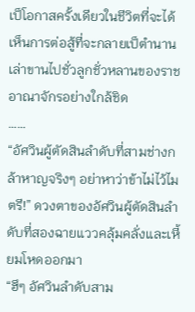เป็โอกาสครั้งเดียวในชีวิตที่จะได้เห็นการต่อสู้ที่จะกลายเป็ตำนานเล่าขานไปชั่วลูกชั่วหลานของราชอาณาจักรอย่างใกล้ชิด
……
“อัศวินผู้ตัดสินลำดับที่สามช่างกล้าหาญจริงๆ อย่าหาว่าข้าไม่ไว้ไมตรี!” ดวงตาของอัศวินผู้ตัดสินลำดับที่สองฉายแววคลุ้มคลั่งและเหี้ยมโหดออกมา
“ฮึๆ อัศวินลำดับสาม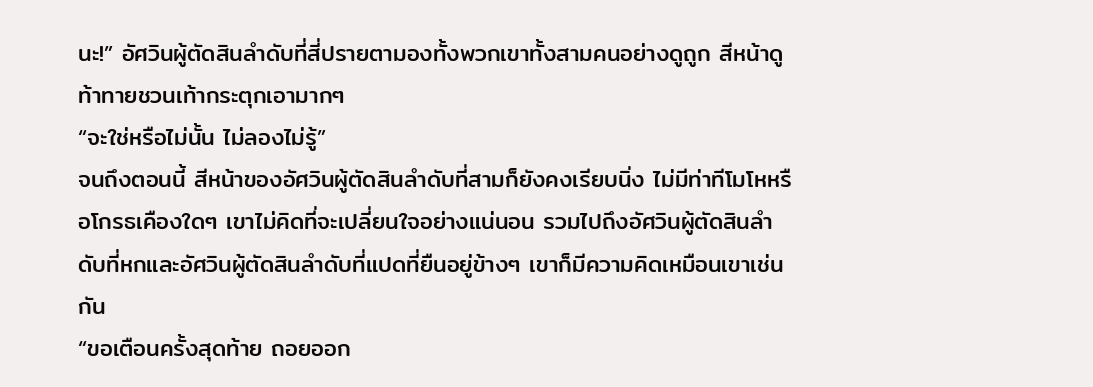นะ!” อัศวินผู้ตัดสินลำดับที่สี่ปรายตามองทั้งพวกเขาทั้งสามคนอย่างดูถูก สีหน้าดูท้าทายชวนเท้ากระตุกเอามากๆ
“จะใช่หรือไม่นั้น ไม่ลองไม่รู้”
จนถึงตอนนี้ สีหน้าของอัศวินผู้ตัดสินลำดับที่สามก็ยังคงเรียบนิ่ง ไม่มีท่าทีโมโหหรือโกรธเคืองใดๆ เขาไม่คิดที่จะเปลี่ยนใจอย่างแน่นอน รวมไปถึงอัศวินผู้ตัดสินลำดับที่หกและอัศวินผู้ตัดสินลำดับที่แปดที่ยืนอยู่ข้างๆ เขาก็มีความคิดเหมือนเขาเช่นกัน
“ขอเตือนครั้งสุดท้าย ถอยออก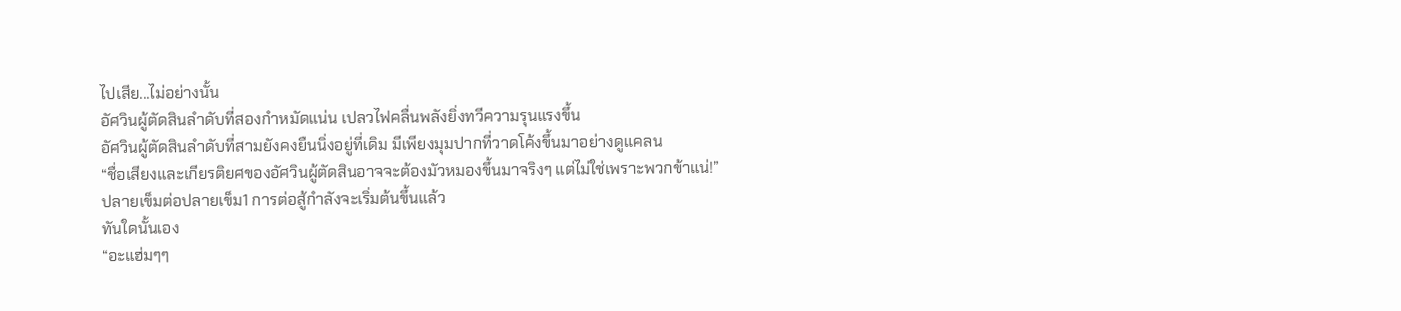ไปเสีย...ไม่อย่างนั้น
อัศวินผู้ตัดสินลำดับที่สองกำหมัดแน่น เปลวไฟคลื่นพลังยิ่งทวีความรุนแรงขึ้น
อัศวินผู้ตัดสินลำดับที่สามยังคงยืนนิ่งอยู่ที่เดิม มีเพียงมุมปากที่วาดโค้งขึ้นมาอย่างดูแคลน
“ชื่อเสียงและเกียรติยศของอัศวินผู้ตัดสินอาจจะต้องมัวหมองขึ้นมาจริงๆ แต่ไม่ใช่เพราะพวกข้าแน่!”
ปลายเข็มต่อปลายเข็ม1 การต่อสู้กำลังจะเริ่มต้นขึ้นแล้ว
ทันใดนั้นเอง
“อะแฮ่มๆๆ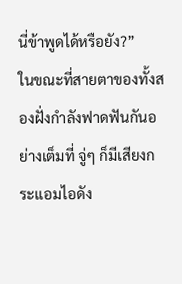นี่ข้าพูดได้หรือยัง?”
ในขณะที่สายตาของทั้งสองฝั่งกำลังฟาดฟันกันอย่างเต็มที่ จู่ๆ ก็มีเสียงกระแอมไอดัง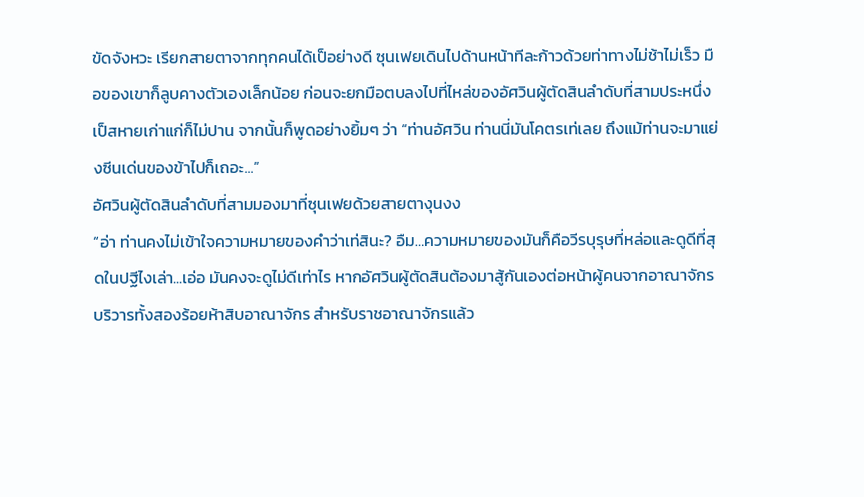ขัดจังหวะ เรียกสายตาจากทุกคนได้เป็อย่างดี ซุนเฟยเดินไปด้านหน้าทีละก้าวด้วยท่าทางไม่ช้าไม่เร็ว มือของเขาก็ลูบคางตัวเองเล็กน้อย ก่อนจะยกมือตบลงไปที่ไหล่ของอัศวินผู้ตัดสินลำดับที่สามประหนึ่งเป็สหายเก่าแก่ก็ไม่ปาน จากนั้นก็พูดอย่างยิ้มๆ ว่า “ท่านอัศวิน ท่านนี่มันโคตรเท่เลย ถึงแม้ท่านจะมาแย่งซีนเด่นของข้าไปก็เถอะ...”
อัศวินผู้ตัดสินลำดับที่สามมองมาที่ซุนเฟยด้วยสายตางุนงง
“อ่า ท่านคงไม่เข้าใจความหมายของคำว่าเท่สินะ? อืม…ความหมายของมันก็คือวีรบุรุษที่หล่อและดูดีที่สุดในปฐีไงเล่า...เอ่อ มันคงจะดูไม่ดีเท่าไร หากอัศวินผู้ตัดสินต้องมาสู้กันเองต่อหน้าผู้คนจากอาณาจักรบริวารทั้งสองร้อยห้าสิบอาณาจักร สำหรับราชอาณาจักรแล้ว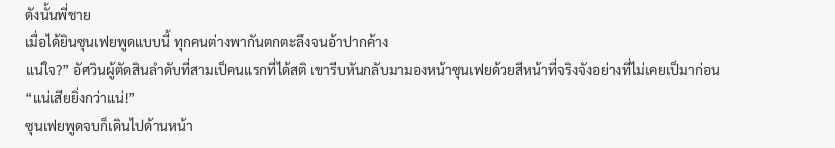ดังนั้นพี่ชาย
เมื่อได้ยินซุนเฟยพูดแบบนี้ ทุกคนต่างพากันตกตะลึงจนอ้าปากค้าง
แน่ใจ?” อัศวินผู้ตัดสินลำดับที่สามเป็คนแรกที่ได้สติ เขารีบหันกลับมามองหน้าซุนเฟยด้วยสีหน้าที่จริงจังอย่างที่ไม่เคยเป็มาก่อน
“แน่เสียยิ่งกว่าแน่!”
ซุนเฟยพูดจบก็เดินไปด้านหน้า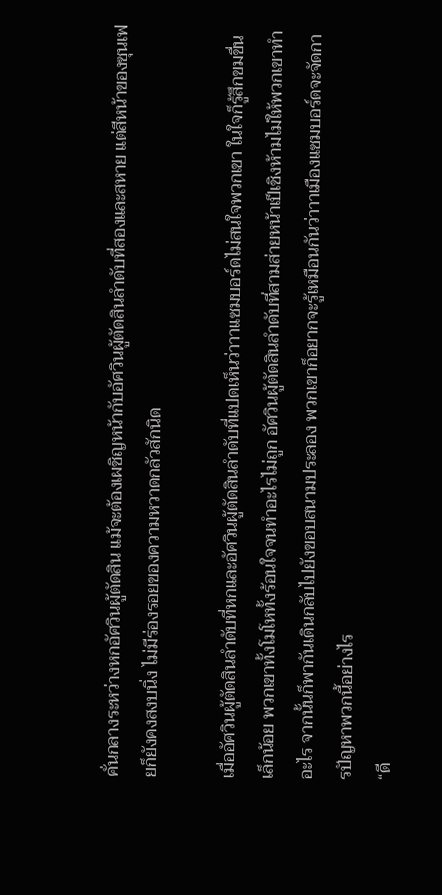คั่นกลางระหว่างหกอัศวินผู้ตัดสิน แม้จะต้องเผชิญหน้ากับอัศวินผู้ตัดสินลำดับที่สองและสหาย แต่สีหน้าของซุนเฟยก็ยังคงสงบนิ่ง ไม่มีร่องรอยของความหวาดกลัวสักนิด

เมื่ออัศวินผู้ตัดสินลำดับที่หกและอัศวินผู้ตัดสินลำดับที่แปดเห็นว่าาาแซมบอร์ดไม่สนใจพวกเขา ในใจก็รู้สึกขมขื่นเล็กน้อย พวกเขาทั้งโมโหทั้งร้อนใจจนทำอะไรไม่ถูก อัศวินผู้ตัดสินลำดับที่สามส่ายหน้าเป็เชิงห้ามไม่ให้พวกเขาทำอะไร จากนั้นก็พากันเดินกลับไปยังขอบสนามประลอง พวกเขาก็อยากจะรู้เหมือนกันว่าาาเมืองแซมบอร์ดจะจัดการปัญหาพวกนี้อย่างไร
“ดี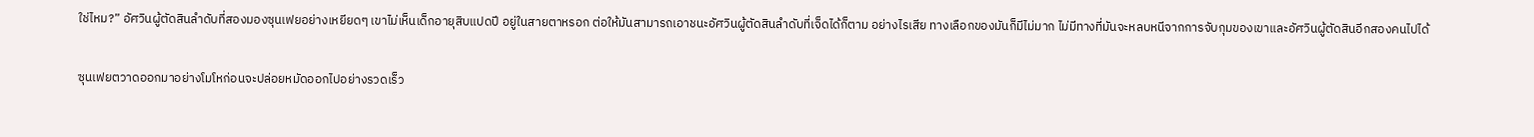ใช่ไหม?” อัศวินผู้ตัดสินลำดับที่สองมองซุนเฟยอย่างเหยียดๆ เขาไม่เห็นเด็กอายุสิบแปดปี อยู่ในสายตาหรอก ต่อให้มันสามารถเอาชนะอัศวินผู้ตัดสินลำดับที่เจ็ดได้ก็ตาม อย่างไรเสีย ทางเลือกของมันก็มีไม่มาก ไม่มีทางที่มันจะหลบหนีจากการจับกุมของเขาและอัศวินผู้ตัดสินอีกสองคนไปได้

ซุนเฟยตวาดออกมาอย่างโมโหก่อนจะปล่อยหมัดออกไปอย่างรวดเร็ว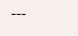---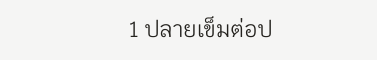1 ปลายเข็มต่อป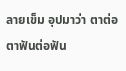ลายเข็ม อุปมาว่า ตาต่อตาฟันต่อฟัน